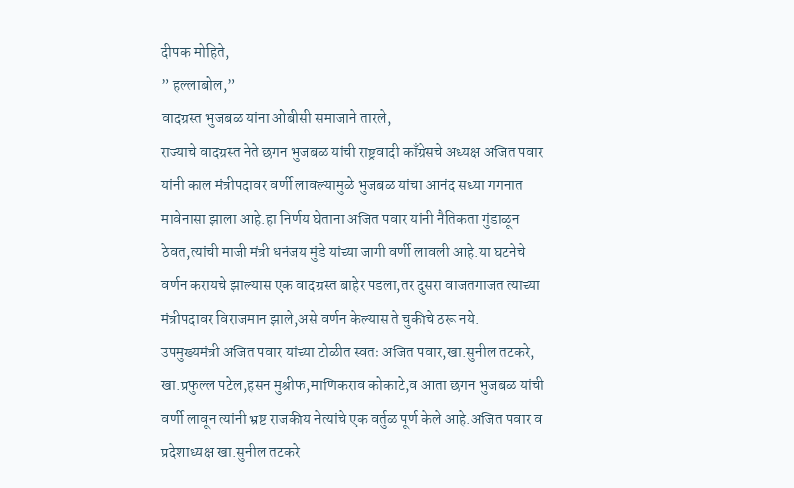दीपक मोहिते,
” हल्लाबोल,”
वादग्रस्त भुजबळ यांना ओबीसी समाजाने तारले,
राज्याचे वादग्रस्त नेते छगन भुजबळ यांची राष्ट्रवादी काँग्रेसचे अध्यक्ष अजित पवार यांनी काल मंत्रीपदावर वर्णी लावल्यामुळे भुजबळ यांचा आनंद सध्या गगनात मावेनासा झाला आहे.हा निर्णय घेताना अजित पवार यांनी नैतिकता गुंडाळून ठेवत,त्यांची माजी मंत्री धनंजय मुंडे यांच्या जागी वर्णी लावली आहे.या घटनेचे वर्णन करायचे झाल्यास एक वादग्रस्त बाहेर पडला,तर दुसरा वाजतगाजत त्याच्या मंत्रीपदावर विराजमान झाले,असे वर्णन केल्यास ते चुकीचे ठरू नये.
उपमुख्यमंत्री अजित पवार यांच्या टोळीत स्वतः अजित पवार,खा.सुनील तटकरे, खा.प्रफुल्ल पटेल,हसन मुश्रीफ,माणिकराव कोकाटे,व आता छगन भुजबळ यांची वर्णी लावून त्यांनी भ्रष्ट राजकीय नेत्यांचे एक वर्तुळ पूर्ण केले आहे.अजित पवार व प्रदेशाध्यक्ष खा.सुनील तटकरे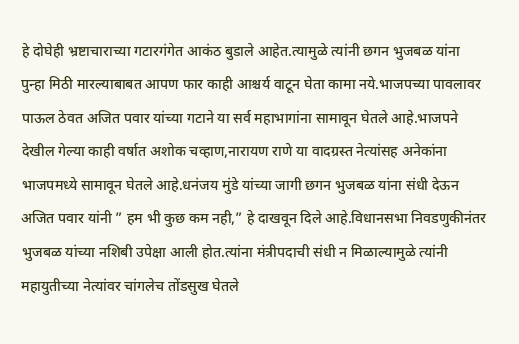हे दोघेही भ्रष्टाचाराच्या गटारगंगेत आकंठ बुडाले आहेत.त्यामुळे त्यांनी छगन भुजबळ यांना पुन्हा मिठी मारल्याबाबत आपण फार काही आश्चर्य वाटून घेता कामा नये.भाजपच्या पावलावर पाऊल ठेवत अजित पवार यांच्या गटाने या सर्व महाभागांना सामावून घेतले आहे.भाजपने देखील गेल्या काही वर्षात अशोक चव्हाण,नारायण राणे या वादग्रस्त नेत्यांसह अनेकांना भाजपमध्ये सामावून घेतले आहे.धनंजय मुंडे यांच्या जागी छगन भुजबळ यांना संधी देऊन अजित पवार यांनी ” हम भी कुछ कम नही,” हे दाखवून दिले आहे.विधानसभा निवडणुकीनंतर भुजबळ यांच्या नशिबी उपेक्षा आली होत.त्यांना मंत्रीपदाची संधी न मिळाल्यामुळे त्यांनी महायुतीच्या नेत्यांवर चांगलेच तोंडसुख घेतले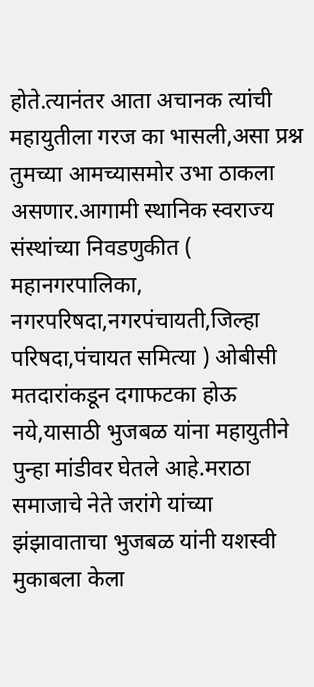होते.त्यानंतर आता अचानक त्यांची महायुतीला गरज का भासली,असा प्रश्न तुमच्या आमच्यासमोर उभा ठाकला असणार.आगामी स्थानिक स्वराज्य संस्थांच्या निवडणुकीत ( महानगरपालिका,
नगरपरिषदा,नगरपंचायती,जिल्हा परिषदा,पंचायत समित्या ) ओबीसी मतदारांकडून दगाफटका होऊ नये,यासाठी भुजबळ यांना महायुतीने पुन्हा मांडीवर घेतले आहे.मराठा समाजाचे नेते जरांगे यांच्या
झंझावाताचा भुजबळ यांनी यशस्वी मुकाबला केला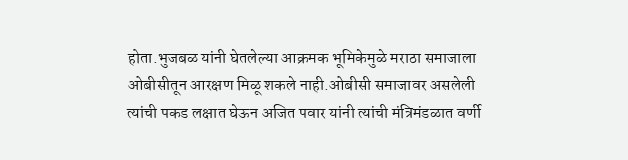होता.भुजबळ यांनी घेतलेल्या आक्रमक भूमिकेमुळे मराठा समाजाला ओबीसीतून आरक्षण मिळू शकले नाही.ओबीसी समाजावर असलेली त्यांची पकड लक्षात घेऊन अजित पवार यांनी त्यांची मंत्रिमंडळात वर्णी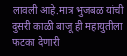लावली आहे.मात्र भुजबळ यांची दुसरी काळी बाजू ही महायुतीला फटका देणारी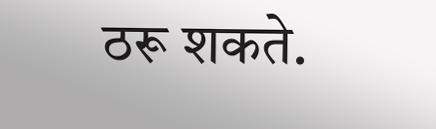ठरू शकते.